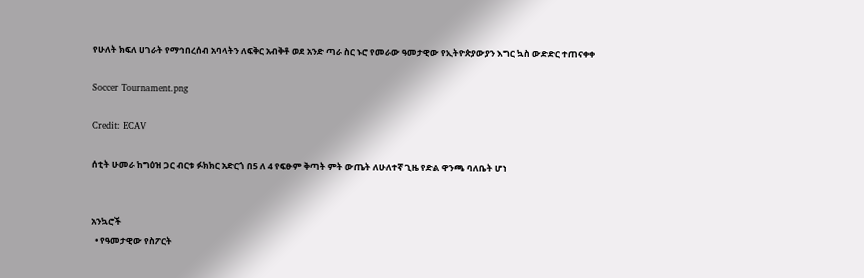የሁለት ክፍለ ሀገራት የማኅበረሰብ አባላትን ለፍቅር አብቅቶ ወደ አንድ ጣራ ስር ኑሮ የመራው ዓመታዊው የኢትዮጵያውያን እግር ኳስ ውድድር ተጠናቀቀ

Soccer Tournament.png

Credit: ECAV

ሰቲት ሁመራ ከግዕዝ ጋር ብርቱ ፉክክር አድርጎ በ5 ለ 4 የፍፁም ቅጣት ምት ውጤት ለሁለተኛ ጊዜ የድል ዋንጫ ባለቤት ሆነ


አንኳሮች
  • የዓመታዊው የስፖርት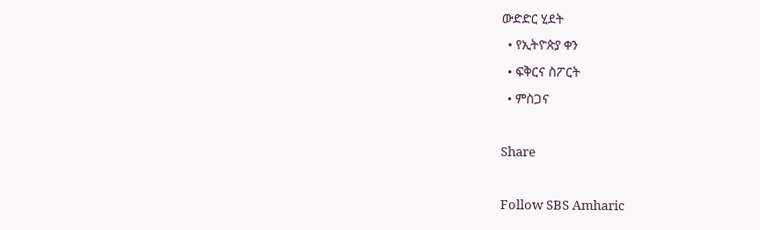ውድድር ሂደት
  • የኢትዮጵያ ቀን
  • ፍቅርና ስፖርት
  • ምስጋና

Share

Follow SBS Amharic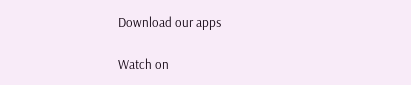Download our apps

Watch on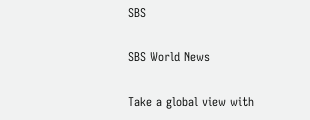SBS

SBS World News

Take a global view with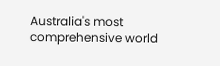Australia's most comprehensive world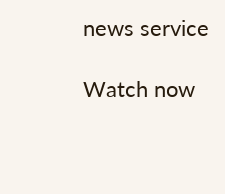news service

Watch now